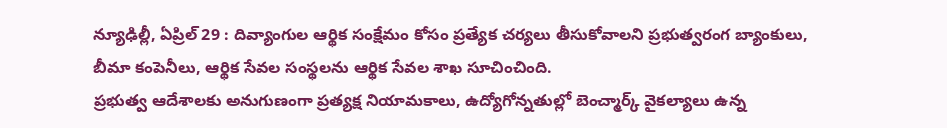న్యూఢిల్లీ, ఏప్రిల్ 29 : దివ్యాంగుల ఆర్థిక సంక్షేమం కోసం ప్రత్యేక చర్యలు తీసుకోవాలని ప్రభుత్వరంగ బ్యాంకులు, బీమా కంపెనీలు, ఆర్థిక సేవల సంస్థలను ఆర్థిక సేవల శాఖ సూచించింది.
ప్రభుత్వ ఆదేశాలకు అనుగుణంగా ప్రత్యక్ష నియామకాలు, ఉద్యోగోన్నతుల్లో బెంచ్మార్క్ వైకల్యాలు ఉన్న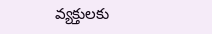వ్యక్తులకు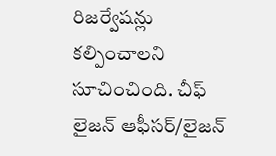రిజర్వేషన్లు కల్పించాలని సూచించింది. చీఫ్ లైజన్ ఆఫీసర్/లైజన్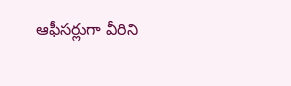ఆఫీసర్లుగా వీరిని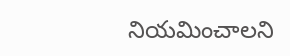నియమించాలని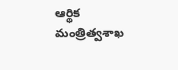ఆర్థిక మంత్రిత్వశాఖ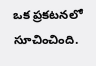ఒక ప్రకటనలో సూచించింది.